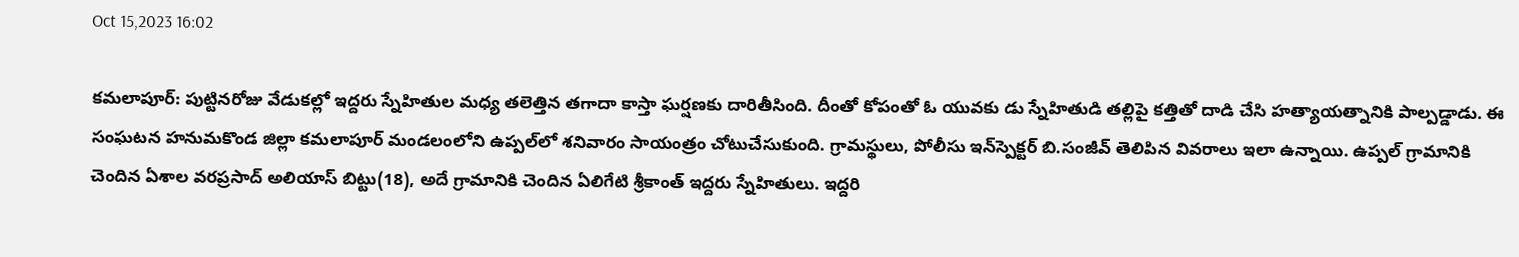Oct 15,2023 16:02

కమలాపూర్‌: పుట్టినరోజు వేడుకల్లో ఇద్దరు స్నేహితుల మధ్య తలెత్తిన తగాదా కాస్తా ఘర్షణకు దారితీసింది. దీంతో కోపంతో ఓ యువకు డు స్నేహితుడి తల్లిపై కత్తితో దాడి చేసి హత్యాయత్నానికి పాల్పడ్డాడు. ఈ సంఘటన హనుమకొండ జిల్లా కమలాపూర్‌ మండలంలోని ఉప్పల్‌లో శనివారం సాయంత్రం చోటుచేసుకుంది. గ్రామస్థులు, పోలీసు ఇన్‌స్పెక్టర్‌ బి.సంజీవ్‌ తెలిపిన వివరాలు ఇలా ఉన్నాయి. ఉప్పల్‌ గ్రామానికి చెందిన ఏశాల వరప్రసాద్‌ అలియాస్‌ బిట్టు(18), అదే గ్రామానికి చెందిన ఏలిగేటి శ్రీకాంత్‌ ఇద్దరు స్నేహితులు. ఇద్దరి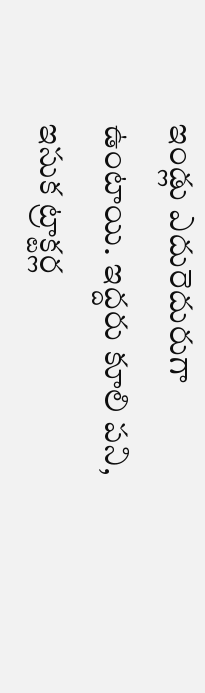ఇండ్లు ఎదురెదురుగా ఉంటాయి. ఇద్దరు కూలి పని, ఇసుక ట్రాక్టర్ల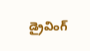డ్రైవింగ్‌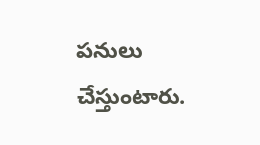పనులు చేస్తుంటారు.